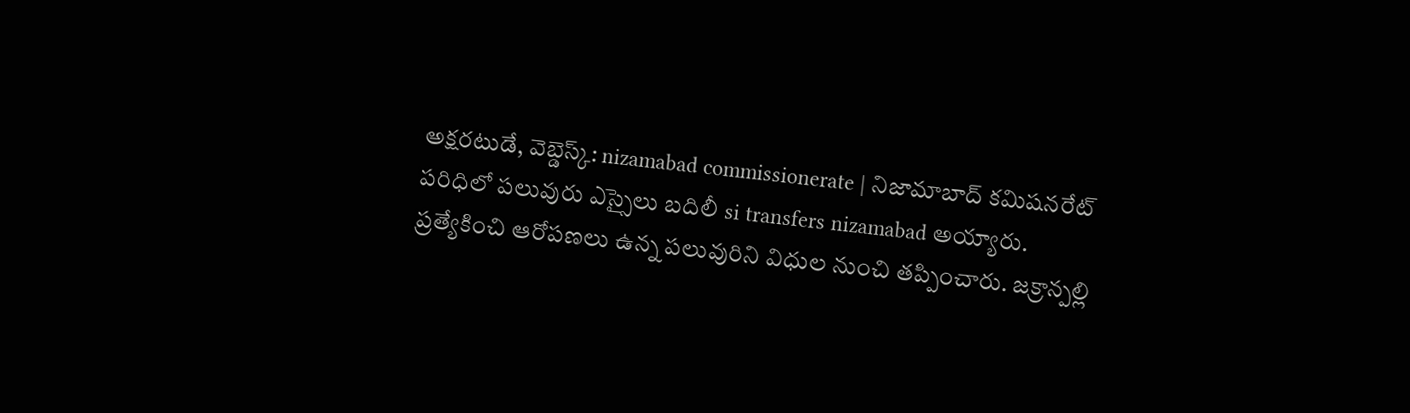అక్షరటుడే, వెబ్డెస్క్: nizamabad commissionerate | నిజామాబాద్ కమిషనరేట్ పరిధిలో పలువురు ఎస్సైలు బదిలీ si transfers nizamabad అయ్యారు. ప్రత్యేకించి ఆరోపణలు ఉన్న పలువురిని విధుల నుంచి తప్పించారు. జక్రాన్పల్లి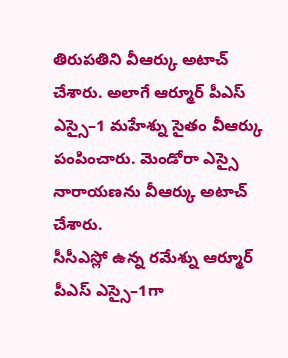తిరుపతిని వీఆర్కు అటాచ్ చేశారు. అలాగే ఆర్మూర్ పీఎస్ ఎస్సై–1 మహేశ్ను సైతం వీఆర్కు పంపించారు. మెండోరా ఎస్సై నారాయణను వీఆర్కు అటాచ్ చేశారు.
సీసీఎస్లో ఉన్న రమేశ్ను ఆర్మూర్ పీఎస్ ఎస్సై–1గా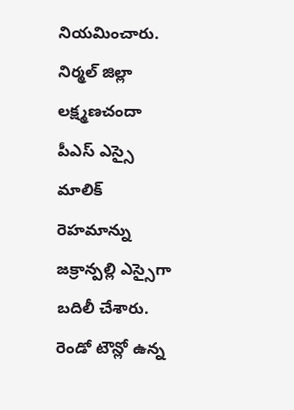నియమించారు. నిర్మల్ జిల్లా లక్ష్మణచందా పీఎస్ ఎస్సై మాలిక్ రెహమాన్ను జక్రాన్పల్లి ఎస్సైగా బదిలీ చేశారు. రెండో టౌన్లో ఉన్న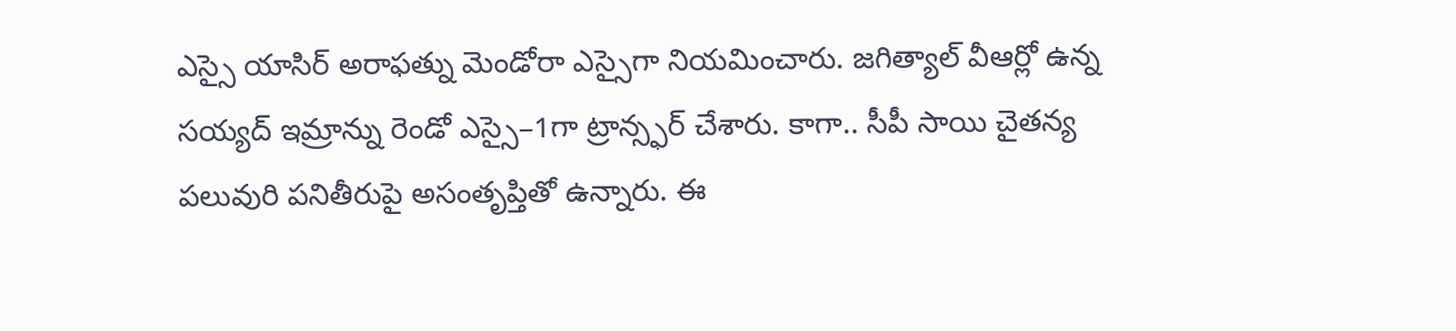ఎస్సై యాసిర్ అరాఫత్ను మెండోరా ఎస్సైగా నియమించారు. జగిత్యాల్ వీఆర్లో ఉన్న సయ్యద్ ఇమ్రాన్ను రెండో ఎస్సై–1గా ట్రాన్స్ఫర్ చేశారు. కాగా.. సీపీ సాయి చైతన్య పలువురి పనితీరుపై అసంతృప్తితో ఉన్నారు. ఈ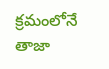క్రమంలోనే తాజా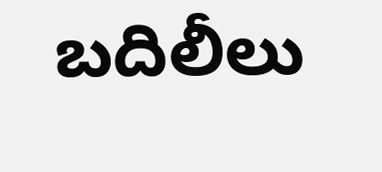బదిలీలు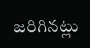జరిగినట్లు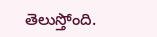తెలుస్తోంది.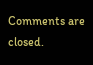Comments are closed.